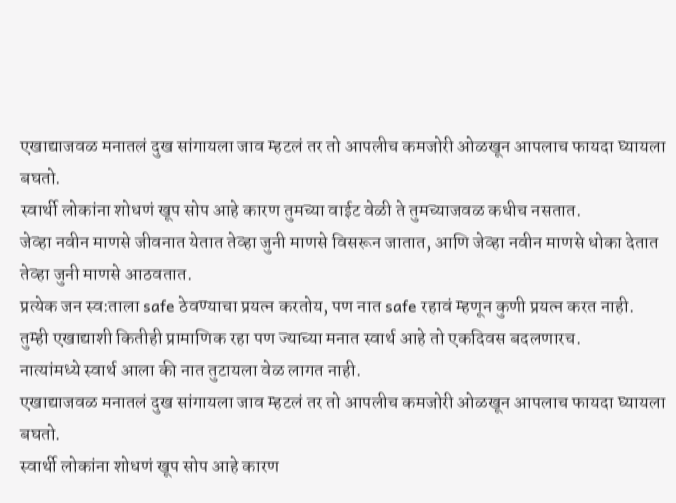एखाद्याजवळ मनातलं दुख सांगायला जाव म्हटलं तर तो आपलीच कमजोरी ओळखून आपलाच फायदा घ्यायला बघतो.
स्वार्थी लोकांना शोधणं खूप सोप आहे कारण तुमच्या वाईट वेळी ते तुमच्याजवळ कधीच नसतात.
जेव्हा नवीन माणसे जीवनात येतात तेव्हा जुनी माणसे विसरून जातात, आणि जेव्हा नवीन माणसे धोका देतात तेव्हा जुनी माणसे आठवतात.
प्रत्येक जन स्व:ताला safe ठेवण्याचा प्रयत्न करतोय, पण नात safe रहावं म्हणून कुणी प्रयत्न करत नाही.
तुम्ही एखाद्याशी कितीही प्रामाणिक रहा पण ज्याच्या मनात स्वार्थ आहे तो एकदिवस बदलणारच.
नात्यांमध्ये स्वार्थ आला की नात तुटायला वेळ लागत नाही.
एखाद्याजवळ मनातलं दुख सांगायला जाव म्हटलं तर तो आपलीच कमजोरी ओळखून आपलाच फायदा घ्यायला बघतो.
स्वार्थी लोकांना शोधणं खूप सोप आहे कारण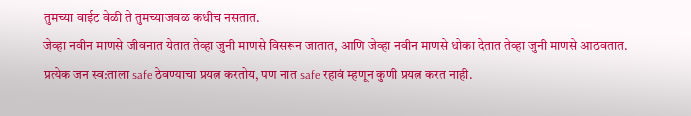तुमच्या वाईट वेळी ते तुमच्याजवळ कधीच नसतात.
जेव्हा नवीन माणसे जीवनात येतात तेव्हा जुनी माणसे विसरून जातात, आणि जेव्हा नवीन माणसे धोका देतात तेव्हा जुनी माणसे आठवतात.
प्रत्येक जन स्व:ताला safe ठेवण्याचा प्रयत्न करतोय, पण नात safe रहावं म्हणून कुणी प्रयत्न करत नाही.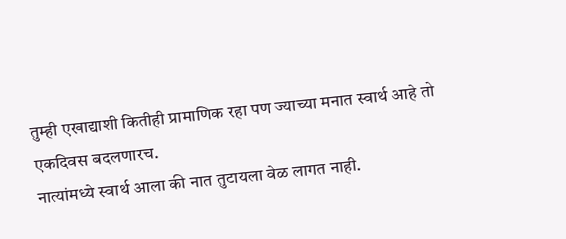तुम्ही एखाद्याशी कितीही प्रामाणिक रहा पण ज्याच्या मनात स्वार्थ आहे तो एकदिवस बदलणारच.
नात्यांमध्ये स्वार्थ आला की नात तुटायला वेळ लागत नाही.